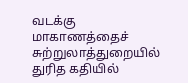வடக்கு மாகாணத்தைச் சுற்றுலாத்துறையில் துரித கதியில்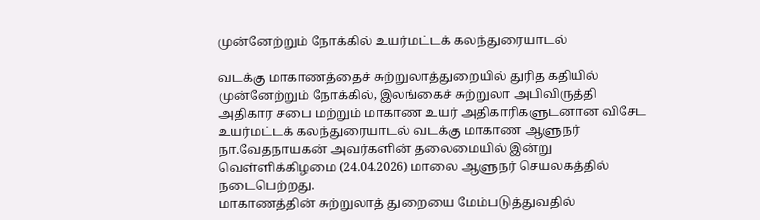முன்னேற்றும் நோக்கில் உயர்மட்டக் கலந்துரையாடல்

வடக்கு மாகாணத்தைச் சுற்றுலாத்துறையில் துரித கதியில் முன்னேற்றும் நோக்கில், இலங்கைச் சுற்றுலா அபிவிருத்தி அதிகார சபை மற்றும் மாகாண உயர் அதிகாரிகளுடனான விசேட உயர்மட்டக் கலந்துரையாடல் வடக்கு மாகாண ஆளுநர் நா.வேதநாயகன் அவர்களின் தலைமையில் இன்று வெள்ளிக்கிழமை (24.04.2026) மாலை ஆளுநர் செயலகத்தில் நடைபெற்றது.
மாகாணத்தின் சுற்றுலாத் துறையை மேம்படுத்துவதில்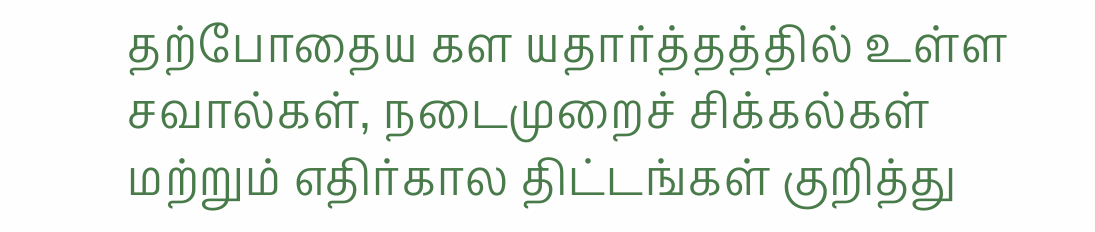தற்போதைய கள யதார்த்தத்தில் உள்ள சவால்கள், நடைமுறைச் சிக்கல்கள் மற்றும் எதிர்கால திட்டங்கள் குறித்து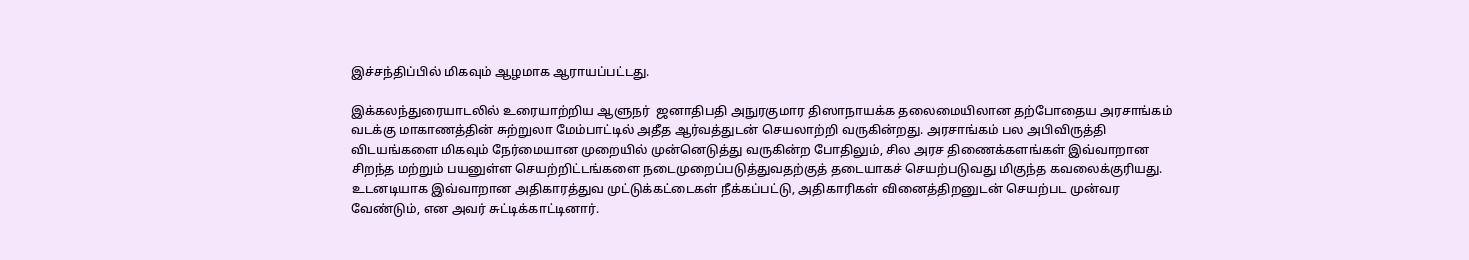இச்சந்திப்பில் மிகவும் ஆழமாக ஆராயப்பட்டது.

இக்கலந்துரையாடலில் உரையாற்றிய ஆளுநர்  ஜனாதிபதி அநுரகுமார திஸாநாயக்க தலைமையிலான தற்போதைய அரசாங்கம் வடக்கு மாகாணத்தின் சுற்றுலா மேம்பாட்டில் அதீத ஆர்வத்துடன் செயலாற்றி வருகின்றது. அரசாங்கம் பல அபிவிருத்தி விடயங்களை மிகவும் நேர்மையான முறையில் முன்னெடுத்து வருகின்ற போதிலும், சில அரச திணைக்களங்கள் இவ்வாறான சிறந்த மற்றும் பயனுள்ள செயற்றிட்டங்களை நடைமுறைப்படுத்துவதற்குத் தடையாகச் செயற்படுவது மிகுந்த கவலைக்குரியது. உடனடியாக இவ்வாறான அதிகாரத்துவ முட்டுக்கட்டைகள் நீக்கப்பட்டு, அதிகாரிகள் வினைத்திறனுடன் செயற்பட முன்வர வேண்டும், என அவர் சுட்டிக்காட்டினார்.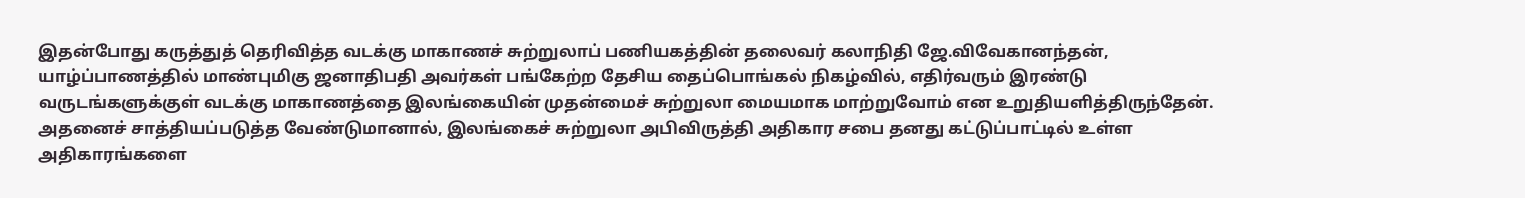இதன்போது கருத்துத் தெரிவித்த வடக்கு மாகாணச் சுற்றுலாப் பணியகத்தின் தலைவர் கலாநிதி ஜே.விவேகானந்தன், யாழ்ப்பாணத்தில் மாண்புமிகு ஜனாதிபதி அவர்கள் பங்கேற்ற தேசிய தைப்பொங்கல் நிகழ்வில், எதிர்வரும் இரண்டு வருடங்களுக்குள் வடக்கு மாகாணத்தை இலங்கையின் முதன்மைச் சுற்றுலா மையமாக மாற்றுவோம் என உறுதியளித்திருந்தேன். அதனைச் சாத்தியப்படுத்த வேண்டுமானால், இலங்கைச் சுற்றுலா அபிவிருத்தி அதிகார சபை தனது கட்டுப்பாட்டில் உள்ள அதிகாரங்களை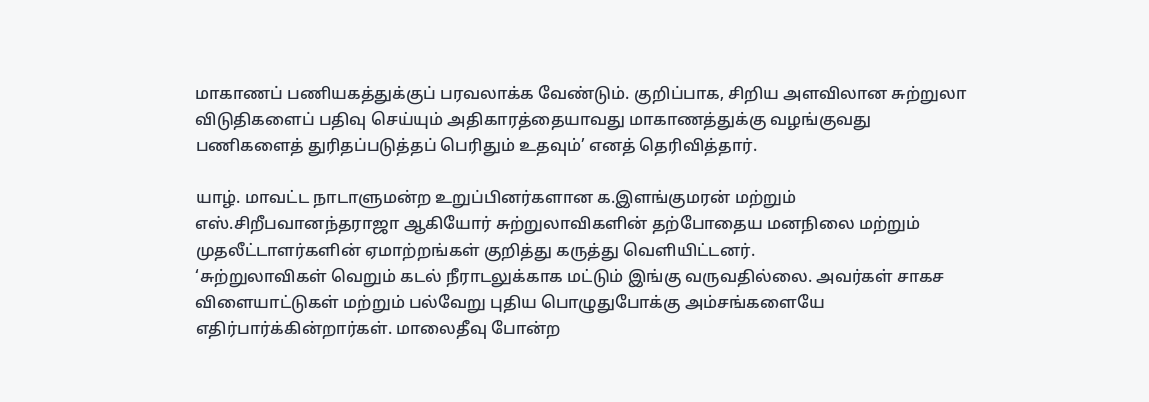மாகாணப் பணியகத்துக்குப் பரவலாக்க வேண்டும். குறிப்பாக, சிறிய அளவிலான சுற்றுலா விடுதிகளைப் பதிவு செய்யும் அதிகாரத்தையாவது மாகாணத்துக்கு வழங்குவது பணிகளைத் துரிதப்படுத்தப் பெரிதும் உதவும்’ எனத் தெரிவித்தார்.

யாழ். மாவட்ட நாடாளுமன்ற உறுப்பினர்களான க.இளங்குமரன் மற்றும் எஸ்.சிறீபவானந்தராஜா ஆகியோர் சுற்றுலாவிகளின் தற்போதைய மனநிலை மற்றும் முதலீட்டாளர்களின் ஏமாற்றங்கள் குறித்து கருத்து வெளியிட்டனர்.
‘சுற்றுலாவிகள் வெறும் கடல் நீராடலுக்காக மட்டும் இங்கு வருவதில்லை. அவர்கள் சாகச விளையாட்டுகள் மற்றும் பல்வேறு புதிய பொழுதுபோக்கு அம்சங்களையே எதிர்பார்க்கின்றார்கள். மாலைதீவு போன்ற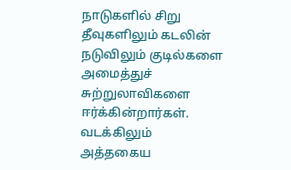நாடுகளில் சிறு தீவுகளிலும் கடலின் நடுவிலும் குடில்களை அமைத்துச் சுற்றுலாவிகளை ஈர்க்கின்றார்கள். வடக்கிலும் அத்தகைய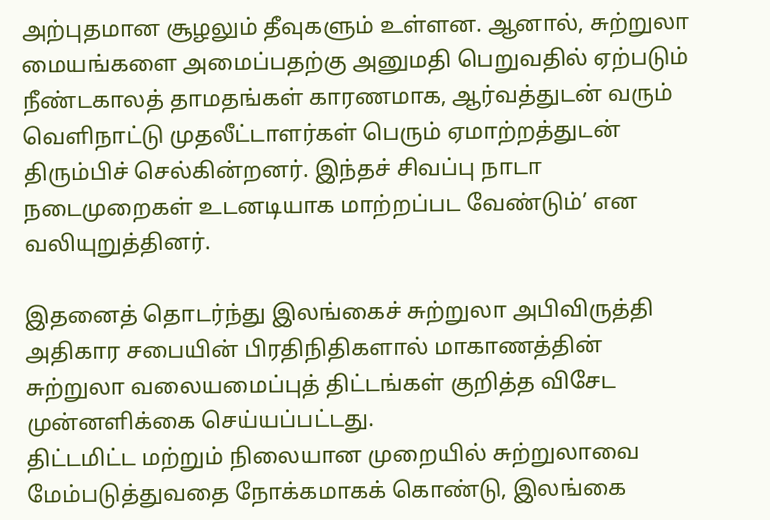அற்புதமான சூழலும் தீவுகளும் உள்ளன. ஆனால், சுற்றுலா மையங்களை அமைப்பதற்கு அனுமதி பெறுவதில் ஏற்படும் நீண்டகாலத் தாமதங்கள் காரணமாக, ஆர்வத்துடன் வரும் வெளிநாட்டு முதலீட்டாளர்கள் பெரும் ஏமாற்றத்துடன் திரும்பிச் செல்கின்றனர். இந்தச் சிவப்பு நாடா நடைமுறைகள் உடனடியாக மாற்றப்பட வேண்டும்’ என வலியுறுத்தினர்.

இதனைத் தொடர்ந்து இலங்கைச் சுற்றுலா அபிவிருத்தி அதிகார சபையின் பிரதிநிதிகளால் மாகாணத்தின் சுற்றுலா வலையமைப்புத் திட்டங்கள் குறித்த விசேட முன்னளிக்கை செய்யப்பட்டது.
திட்டமிட்ட மற்றும் நிலையான முறையில் சுற்றுலாவை மேம்படுத்துவதை நோக்கமாகக் கொண்டு, இலங்கை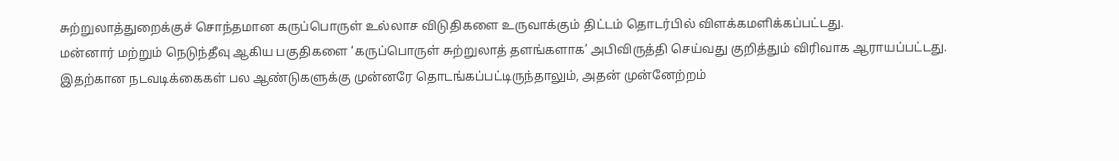சுற்றுலாத்துறைக்குச் சொந்தமான கருப்பொருள் உல்லாச விடுதிகளை உருவாக்கும் திட்டம் தொடர்பில் விளக்கமளிக்கப்பட்டது.
மன்னார் மற்றும் நெடுந்தீவு ஆகிய பகுதிகளை ‘கருப்பொருள் சுற்றுலாத் தளங்களாக’ அபிவிருத்தி செய்வது குறித்தும் விரிவாக ஆராயப்பட்டது. இதற்கான நடவடிக்கைகள் பல ஆண்டுகளுக்கு முன்னரே தொடங்கப்பட்டிருந்தாலும், அதன் முன்னேற்றம்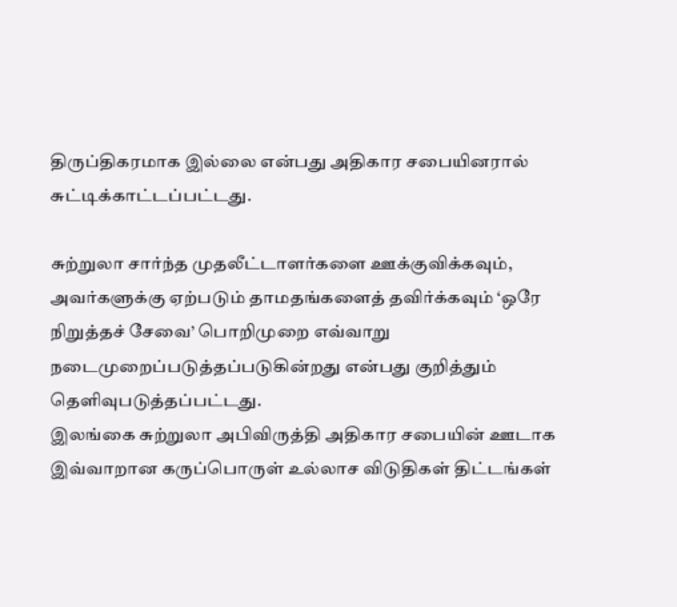திருப்திகரமாக இல்லை என்பது அதிகார சபையினரால் சுட்டிக்காட்டப்பட்டது.

சுற்றுலா சார்ந்த முதலீட்டாளர்களை ஊக்குவிக்கவும், அவர்களுக்கு ஏற்படும் தாமதங்களைத் தவிர்க்கவும் ‘ஒரே நிறுத்தச் சேவை’ பொறிமுறை எவ்வாறு நடைமுறைப்படுத்தப்படுகின்றது என்பது குறித்தும் தெளிவுபடுத்தப்பட்டது.
இலங்கை சுற்றுலா அபிவிருத்தி அதிகார சபையின் ஊடாக இவ்வாறான கருப்பொருள் உல்லாச விடுதிகள் திட்டங்கள்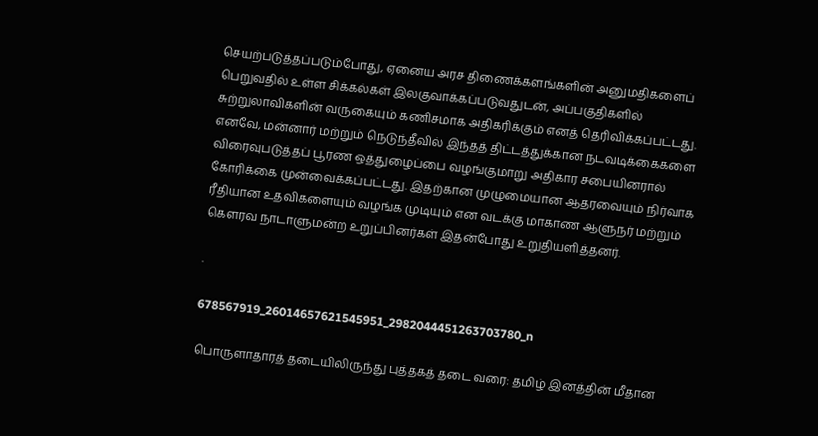செயற்படுத்தப்படும்போது, ஏனைய அரச திணைக்களங்களின் அனுமதிகளைப் பெறுவதில் உள்ள சிக்கல்கள் இலகுவாக்கப்படுவதுடன், அப்பகுதிகளில் சுற்றுலாவிகளின் வருகையும் கணிசமாக அதிகரிக்கும் எனத் தெரிவிக்கப்பட்டது.
எனவே, மன்னார் மற்றும் நெடுந்தீவில் இந்தத் திட்டத்துக்கான நடவடிக்கைகளை விரைவுபடுத்தப் பூரண ஒத்துழைப்பை வழங்குமாறு அதிகார சபையினரால் கோரிக்கை முன்வைக்கப்பட்டது. இதற்கான முழுமையான ஆதரவையும் நிர்வாக ரீதியான உதவிகளையும் வழங்க முடியும் என வடக்கு மாகாண ஆளுநர் மற்றும் கௌரவ நாடாளுமன்ற உறுப்பினர்கள் இதன்போது உறுதியளித்தனர்.

.

678567919_26014657621545951_2982044451263703780_n

பொருளாதாரத் தடையிலிருந்து புத்தகத் தடை வரை: தமிழ் இனத்தின் மீதான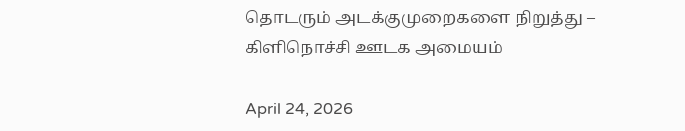தொடரும் அடக்குமுறைகளை நிறுத்து – கிளிநொச்சி ஊடக அமையம்

April 24, 2026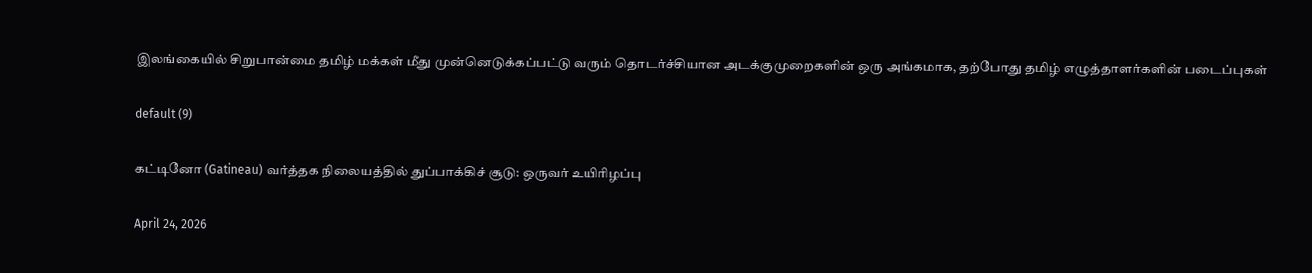இலங்கையில் சிறுபான்மை தமிழ் மக்கள் மீது முன்னெடுக்கப்பட்டு வரும் தொடர்ச்சியான அடக்குமுறைகளின் ஒரு அங்கமாக, தற்போது தமிழ் எழுத்தாளர்களின் படைப்புகள்

default (9)

கட்டினோ (Gatineau) வர்த்தக நிலையத்தில் துப்பாக்கிச் சூடு: ஒருவர் உயிரிழப்பு

April 24, 2026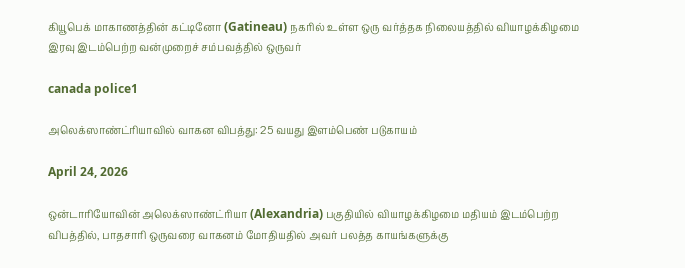கியூபெக் மாகாணத்தின் கட்டினோ (Gatineau) நகரில் உள்ள ஒரு வர்த்தக நிலையத்தில் வியாழக்கிழமை இரவு இடம்பெற்ற வன்முறைச் சம்பவத்தில் ஒருவர்

canada police1

அலெக்ஸாண்ட்ரியாவில் வாகன விபத்து: 25 வயது இளம்பெண் படுகாயம்

April 24, 2026

ஒன்டாரியோவின் அலெக்ஸாண்ட்ரியா (Alexandria) பகுதியில் வியாழக்கிழமை மதியம் இடம்பெற்ற விபத்தில், பாதசாரி ஒருவரை வாகனம் மோதியதில் அவர் பலத்த காயங்களுக்கு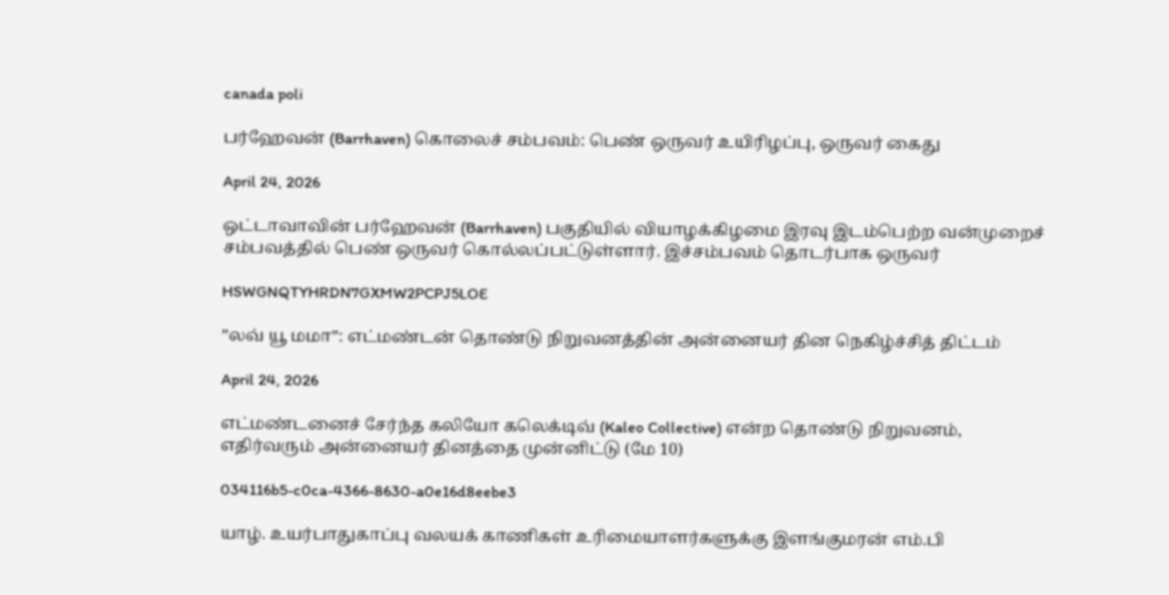canada poli

பர்ஹேவன் (Barrhaven) கொலைச் சம்பவம்: பெண் ஒருவர் உயிரிழப்பு, ஒருவர் கைது

April 24, 2026

ஒட்டாவாவின் பர்ஹேவன் (Barrhaven) பகுதியில் வியாழக்கிழமை இரவு இடம்பெற்ற வன்முறைச் சம்பவத்தில் பெண் ஒருவர் கொல்லப்பட்டுள்ளார். இச்சம்பவம் தொடர்பாக ஒருவர்

HSWGNQTYHRDN7GXMW2PCPJ5LOE

”லவ் யூ மமா”: எட்மண்டன் தொண்டு நிறுவனத்தின் அன்னையர் தின நெகிழ்ச்சித் திட்டம்

April 24, 2026

எட்மண்டனைச் சேர்ந்த கலியோ கலெக்டிவ் (Kaleo Collective) என்ற தொண்டு நிறுவனம், எதிர்வரும் அன்னையர் தினத்தை முன்னிட்டு (மே 10)

034116b5-c0ca-4366-8630-a0e16d8eebe3

யாழ். உயர்பாதுகாப்பு வலயக் காணிகள் உரிமையாளர்களுக்கு இளங்குமரன் எம்.பி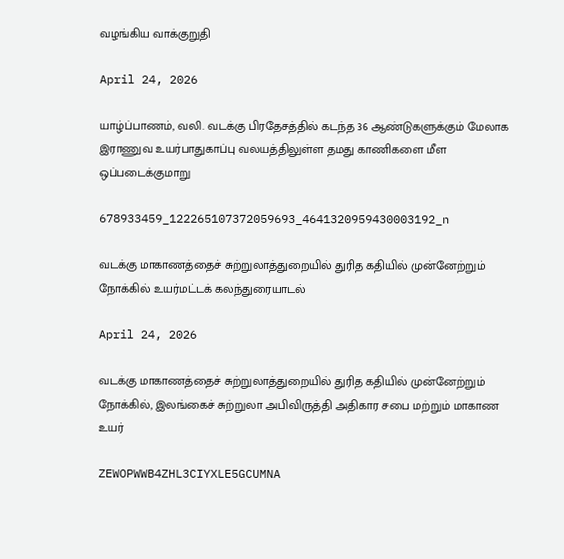வழங்கிய வாக்குறுதி

April 24, 2026

யாழ்ப்பாணம், வலி. வடக்கு பிரதேசத்தில் கடந்த 36 ஆண்டுகளுக்கும் மேலாக இராணுவ உயர்பாதுகாப்பு வலயத்திலுள்ள தமது காணிகளை மீள ஒப்படைக்குமாறு

678933459_122265107372059693_4641320959430003192_n

வடக்கு மாகாணத்தைச் சுற்றுலாத்துறையில் துரித கதியில் முன்னேற்றும் நோக்கில் உயர்மட்டக் கலந்துரையாடல்

April 24, 2026

வடக்கு மாகாணத்தைச் சுற்றுலாத்துறையில் துரித கதியில் முன்னேற்றும் நோக்கில், இலங்கைச் சுற்றுலா அபிவிருத்தி அதிகார சபை மற்றும் மாகாண உயர்

ZEWOPWWB4ZHL3CIYXLE5GCUMNA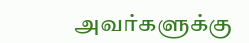அவர்களுக்கு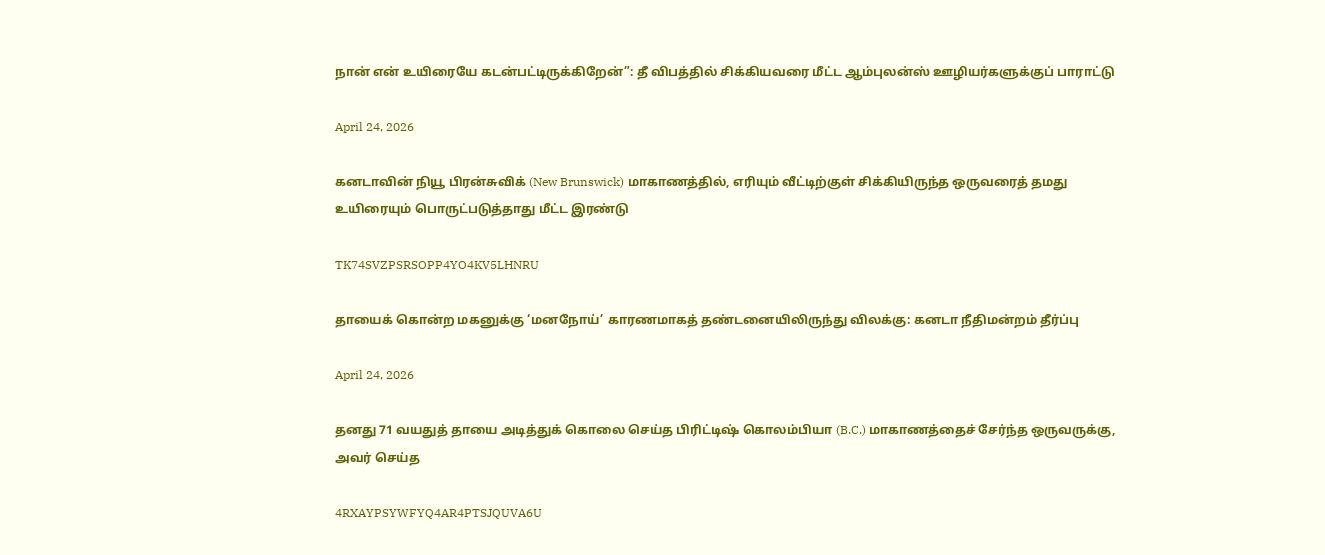நான் என் உயிரையே கடன்பட்டிருக்கிறேன்”: தீ விபத்தில் சிக்கியவரை மீட்ட ஆம்புலன்ஸ் ஊழியர்களுக்குப் பாராட்டு

April 24, 2026

கனடாவின் நியூ பிரன்சுவிக் (New Brunswick) மாகாணத்தில், எரியும் வீட்டிற்குள் சிக்கியிருந்த ஒருவரைத் தமது உயிரையும் பொருட்படுத்தாது மீட்ட இரண்டு

TK74SVZPSRSOPP4YO4KV5LHNRU

தாயைக் கொன்ற மகனுக்கு ‘மனநோய்’ காரணமாகத் தண்டனையிலிருந்து விலக்கு: கனடா நீதிமன்றம் தீர்ப்பு

April 24, 2026

தனது 71 வயதுத் தாயை அடித்துக் கொலை செய்த பிரிட்டிஷ் கொலம்பியா (B.C.) மாகாணத்தைச் சேர்ந்த ஒருவருக்கு, அவர் செய்த

4RXAYPSYWFYQ4AR4PTSJQUVA6U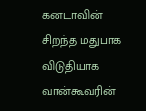கனடாவின் சிறந்த மதுபாக விடுதியாக வான்கூவரின்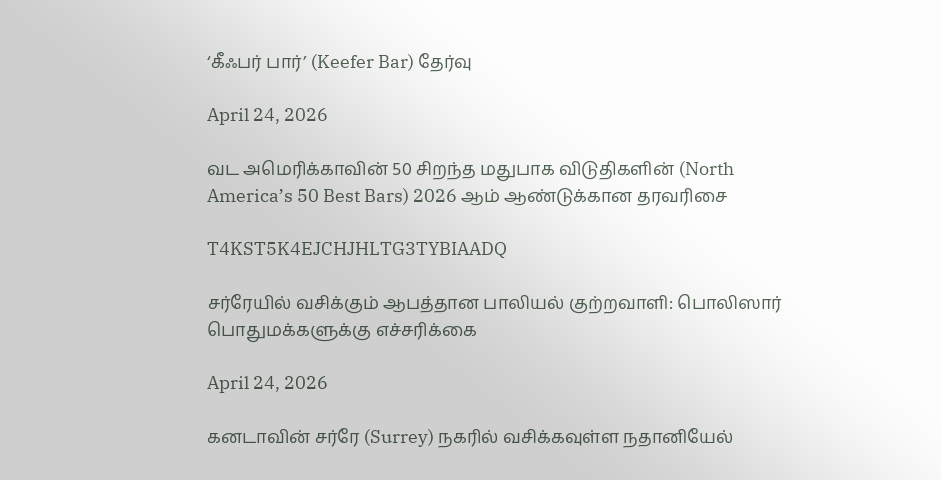‘கீஃபர் பார்’ (Keefer Bar) தேர்வு

April 24, 2026

வட அமெரிக்காவின் 50 சிறந்த மதுபாக விடுதிகளின் (North America’s 50 Best Bars) 2026 ஆம் ஆண்டுக்கான தரவரிசை

T4KST5K4EJCHJHLTG3TYBIAADQ

சர்ரேயில் வசிக்கும் ஆபத்தான பாலியல் குற்றவாளி: பொலிஸார் பொதுமக்களுக்கு எச்சரிக்கை

April 24, 2026

கனடாவின் சர்ரே (Surrey) நகரில் வசிக்கவுள்ள நதானியேல்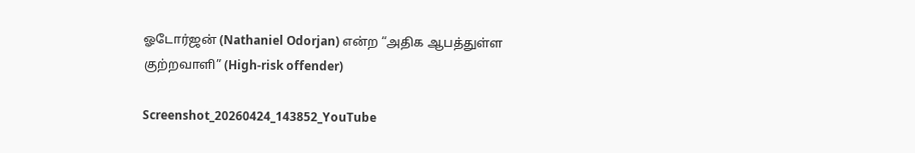ஓடோர்ஜன் (Nathaniel Odorjan) என்ற “அதிக ஆபத்துள்ள குற்றவாளி” (High-risk offender)

Screenshot_20260424_143852_YouTube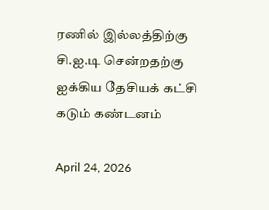ரணில் இல்லத்திற்கு சி.ஐ.டி சென்றதற்கு ஐக்கிய தேசியக் கட்சி கடும் கண்டனம்

April 24, 2026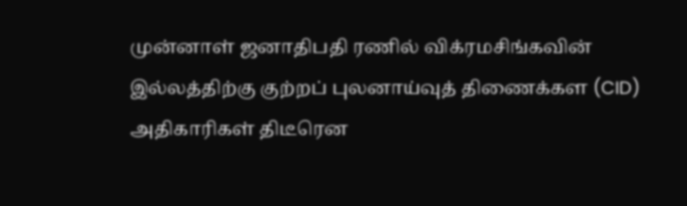முன்னாள் ஜனாதிபதி ரணில் விக்ரமசிங்கவின் இல்லத்திற்கு குற்றப் புலனாய்வுத் திணைக்கள (CID) அதிகாரிகள் திடீரென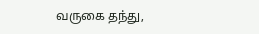வருகை தந்து,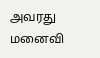அவரது மனைவி